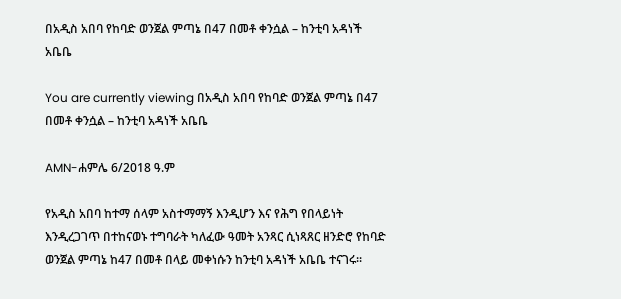በአዲስ አበባ የከባድ ወንጀል ምጣኔ በ47 በመቶ ቀንሷል – ከንቲባ አዳነች አቤቤ

You are currently viewing በአዲስ አበባ የከባድ ወንጀል ምጣኔ በ47 በመቶ ቀንሷል – ከንቲባ አዳነች አቤቤ

AMN-ሐምሌ 6/2018 ዓ.ም

የአዲስ አበባ ከተማ ሰላም አስተማማኝ እንዲሆን እና የሕግ የበላይነት እንዲረጋገጥ በተከናወኑ ተግባራት ካለፈው ዓመት አንጻር ሲነጻጸር ዘንድሮ የከባድ ወንጀል ምጣኔ ከ47 በመቶ በላይ መቀነሱን ከንቲባ አዳነች አቤቤ ተናገሩ፡፡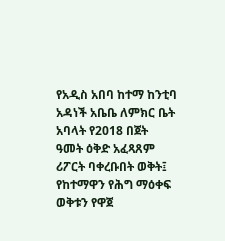የአዲስ አበባ ከተማ ከንቲባ አዳነች አቤቤ ለምክር ቤት አባላት የ2018 በጀት ዓመት ዕቅድ አፈጻጸም ሪፖርት ባቀረቡበት ወቅት፤ የከተማዋን የሕግ ማዕቀፍ ወቅቱን የዋጀ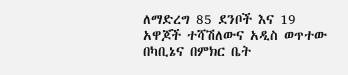ለማድረግ 85 ደንቦች እና 19 አዋጆች ተሻሽለውና አዲስ ወጥተው በካቢኔና በምክር ቤት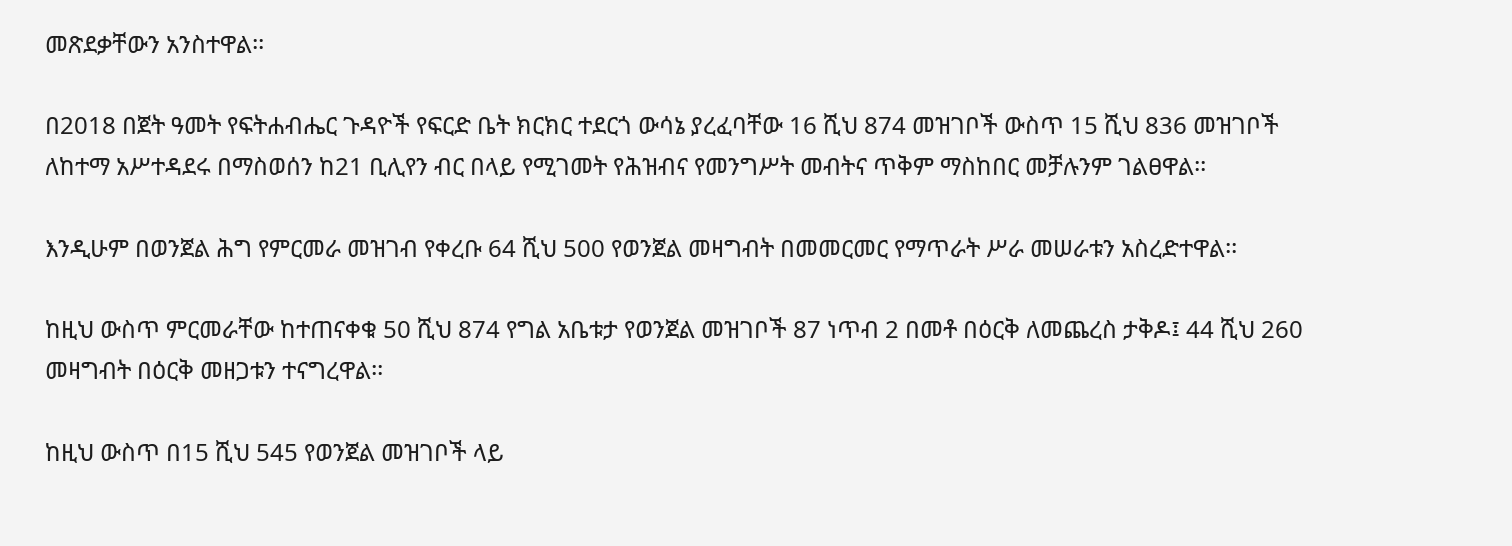መጽደቃቸውን አንስተዋል፡፡

በ2018 በጀት ዓመት የፍትሐብሔር ጉዳዮች የፍርድ ቤት ክርክር ተደርጎ ውሳኔ ያረፈባቸው 16 ሺህ 874 መዝገቦች ውስጥ 15 ሺህ 836 መዝገቦች ለከተማ አሥተዳደሩ በማስወሰን ከ21 ቢሊየን ብር በላይ የሚገመት የሕዝብና የመንግሥት መብትና ጥቅም ማስከበር መቻሉንም ገልፀዋል፡፡

እንዲሁም በወንጀል ሕግ የምርመራ መዝገብ የቀረቡ 64 ሺህ 500 የወንጀል መዛግብት በመመርመር የማጥራት ሥራ መሠራቱን አስረድተዋል፡፡

ከዚህ ውስጥ ምርመራቸው ከተጠናቀቁ 50 ሺህ 874 የግል አቤቱታ የወንጀል መዝገቦች 87 ነጥብ 2 በመቶ በዕርቅ ለመጨረስ ታቅዶ፤ 44 ሺህ 260 መዛግብት በዕርቅ መዘጋቱን ተናግረዋል፡፡

ከዚህ ውስጥ በ15 ሺህ 545 የወንጀል መዝገቦች ላይ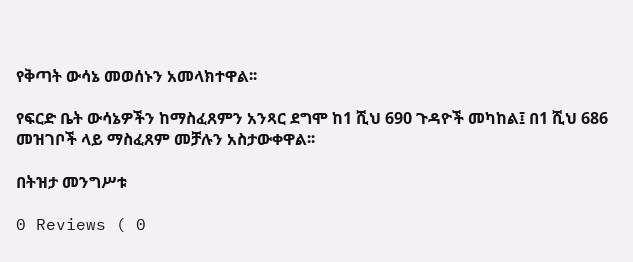የቅጣት ውሳኔ መወሰኑን አመላክተዋል፡፡

የፍርድ ቤት ውሳኔዎችን ከማስፈጸምን አንጻር ደግሞ ከ1 ሺህ 690 ጉዳዮች መካከል፤ በ1 ሺህ 686 መዝገቦች ላይ ማስፈጸም መቻሉን አስታውቀዋል፡፡

በትዝታ መንግሥቱ

0 Reviews ( 0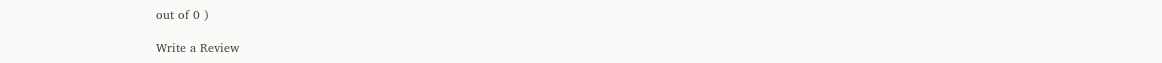out of 0 )

Write a Review